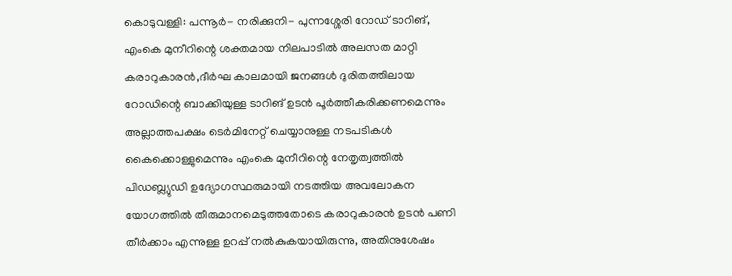കൊടുവള്ളി: പന്നൂർ- നരിക്കുനി- പുന്നശ്ശേരി റോഡ് ടാറിങ്, എംകെ മുനീറിന്റെ ശക്തമായ നിലപാടിൽ അലസത മാറ്റി കരാറുകാരൻ,ദീർഘ കാലമായി ജനങ്ങൾ ദുരിതത്തിലായ റോഡിന്റെ ബാക്കിയുള്ള ടാറിങ് ഉടൻ പൂർത്തീകരിക്കണമെന്നും അല്ലാത്തപക്ഷം ടെർമിനേറ്റ് ചെയ്യാനുള്ള നടപടികൾ കൈക്കൊള്ളുമെന്നും എംകെ മുനീറിന്റെ നേതൃത്വത്തിൽ പിഡബ്ല്യുഡി ഉദ്യോഗസ്ഥരുമായി നടത്തിയ അവലോകന യോഗത്തിൽ തീരുമാനമെടുത്തതോടെ കരാറുകാരൻ ഉടൻ പണി തീർക്കാം എന്നുള്ള ഉറപ്പ് നൽകുകയായിരുന്നു, അതിനുശേഷം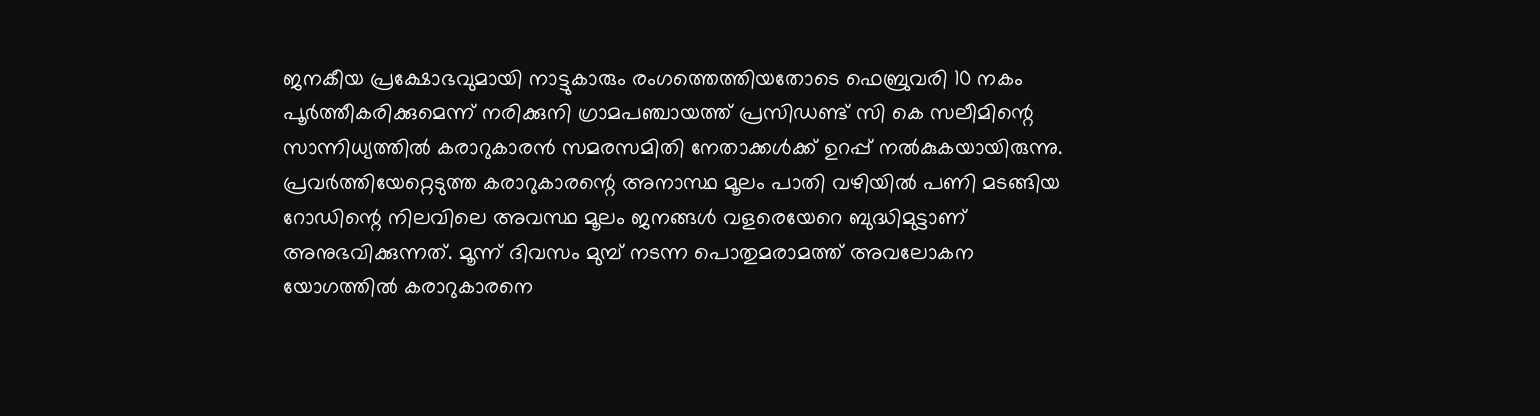ജനകീയ പ്രക്ഷോഭവുമായി നാട്ടുകാരും രംഗത്തെത്തിയതോടെ ഫെബ്രുവരി 10 നകം പൂർത്തീകരിക്കുമെന്ന് നരിക്കുനി ഗ്രാമപഞ്ചായത്ത് പ്രസിഡണ്ട് സി കെ സലീമിന്റെ സാന്നിധ്യത്തിൽ കരാറുകാരൻ സമരസമിതി നേതാക്കൾക്ക് ഉറപ്പ് നൽകുകയായിരുന്നു. പ്രവർത്തിയേറ്റെടുത്ത കരാറുകാരന്റെ അനാസ്ഥ മൂലം പാതി വഴിയിൽ പണി മടങ്ങിയ റോഡിന്റെ നിലവിലെ അവസ്ഥ മൂലം ജനങ്ങൾ വളരെയേറെ ബുദ്ധിമുട്ടാണ് അനുഭവിക്കുന്നത്. മൂന്ന് ദിവസം മുമ്പ് നടന്ന പൊതുമരാമത്ത് അവലോകന യോഗത്തിൽ കരാറുകാരനെ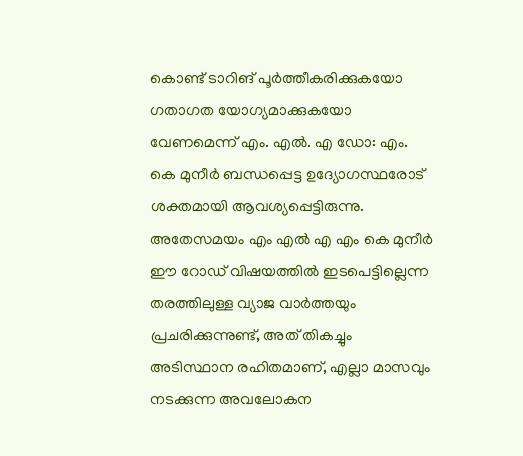കൊണ്ട് ടാറിങ് പൂർത്തീകരിക്കുകയോ ഗതാഗത യോഗ്യമാക്കുകയോ വേണമെന്ന് എം. എൽ. എ ഡോ: എം. കെ മുനീർ ബന്ധപ്പെട്ട ഉദ്യോഗസ്ഥരോട് ശക്തമായി ആവശ്യപ്പെട്ടിരുന്നു. അതേസമയം എം എൽ എ എം കെ മുനീർ ഈ റോഡ് വിഷയത്തിൽ ഇടപെട്ടില്ലെന്ന തരത്തിലുള്ള വ്യാജ വാർത്തയും പ്രചരിക്കുന്നുണ്ട്, അത് തികച്ചും അടിസ്ഥാന രഹിതമാണ്, എല്ലാ മാസവും നടക്കുന്ന അവലോകന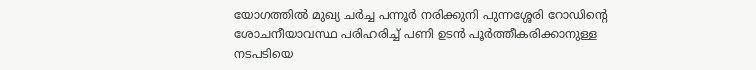യോഗത്തിൽ മുഖ്യ ചർച്ച പന്നൂർ നരിക്കുനി പുന്നശ്ശേരി റോഡിന്റെ ശോചനീയാവസ്ഥ പരിഹരിച്ച് പണി ഉടൻ പൂർത്തീകരിക്കാനുള്ള നടപടിയെ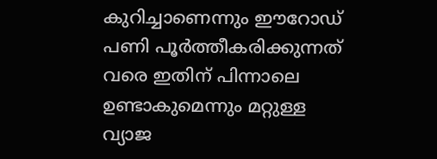കുറിച്ചാണെന്നും ഈറോഡ് പണി പൂർത്തീകരിക്കുന്നത് വരെ ഇതിന് പിന്നാലെ ഉണ്ടാകുമെന്നും മറ്റുള്ള വ്യാജ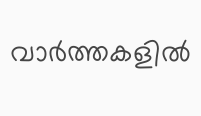വാർത്തകളിൽ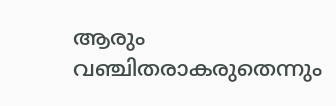ആരും വഞ്ചിതരാകരുതെന്നും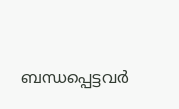ബന്ധപ്പെട്ടവർ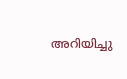അറിയിച്ചു